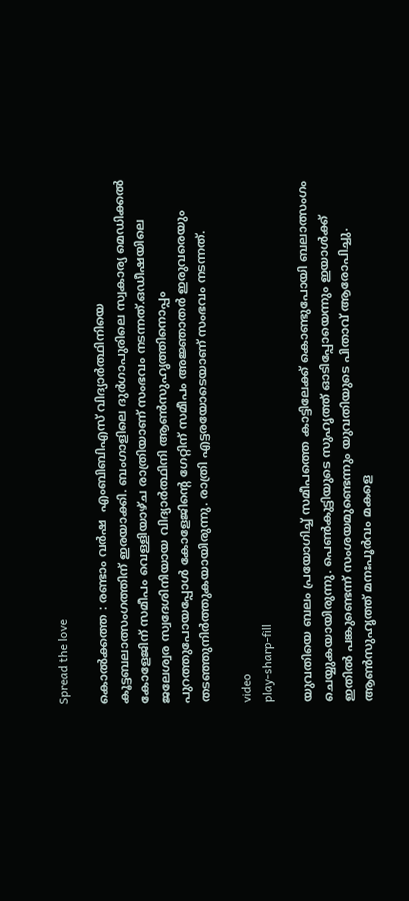Spread the love

കൊല്‍ക്കത്ത : രണ്ടാം വർഷ  എംബിബിഎസ് വിദ്യാർത്ഥിനിയെ   കൂട്ടബലാത്സംഗത്തിന് ഇരയാക്കി. ബംഗാളിലെ ദുർഗാപുരിലെ സ്വകാര്യ മെഡിക്കല്‍ കോളേജിന് സമീപം വെള്ളിയാഴ്ച രാത്രിയാണ് സംഭവം നടന്നത്.ഒഡീഷയിലെ ജലേശ്വര സ്വദേശിനിയായ വിദ്യാർത്ഥിനി ആണ്‍സുഹൃത്തിനൊപ്പം പുറത്തുപോയപ്പോള്‍ കോളേജിന്റെ ഗേറ്റിന് സമീപം അജ്ഞാതർ ഇരുവരെയും തടഞ്ഞുനിർത്തുകയായിരുന്നു. രാത്രി എട്ടരയോടെയാണ് സംഭവം നടന്നത്.

video
play-sharp-fill

യുവതിയെ ബലം പ്രയോഗിച്ച്‌ സമീപത്തെ കാട്ടിലേക്ക് കൊണ്ടുപോയി ബലാത്സംഗം ചെയ്യുകയായിരുന്നു. പെണ്‍കുട്ടിയുടെ സുഹൃത്ത് ഓടിപ്പോയെന്നും ഇയാള്‍ക്ക് ഇതില്‍ പങ്കുണ്ടെന്ന് സംശയമുണ്ടെന്നും യുവതിയുടെ പിതാവ് ആരോപിച്ചു. ആണ്‍സുഹൃത്ത് മനഃപൂർവം മകളെ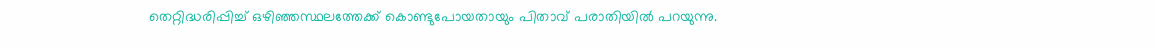തെറ്റിദ്ധരിപ്പിച്ച്‌ ഒഴിഞ്ഞസ്ഥലത്തേക്ക് കൊണ്ടുപോയതായും പിതാവ് പരാതിയില്‍ പറയുന്നു.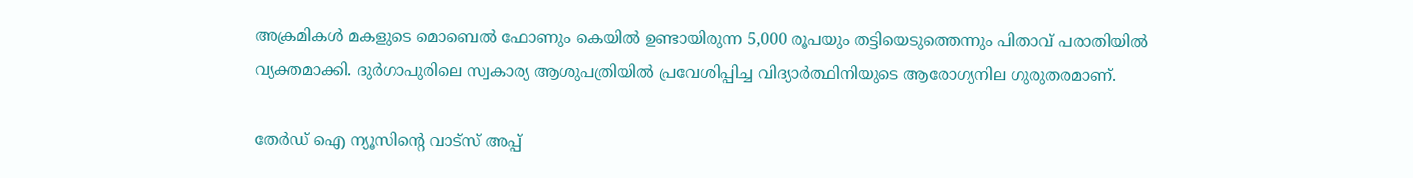അക്രമികള്‍ മകളുടെ മൊബെല്‍ ഫോണും കെയില്‍ ഉണ്ടായിരുന്ന 5,000 രൂപയും തട്ടിയെടുത്തെന്നും പിതാവ് പരാതിയില്‍ വ്യക്തമാക്കി. ദുർഗാപുരിലെ സ്വകാര്യ ആശുപത്രിയില്‍ പ്രവേശിപ്പിച്ച വിദ്യാർത്ഥിനിയുടെ ആരോഗ്യനില ഗുരുതരമാണ്.

തേർഡ് ഐ ന്യൂസിന്റെ വാട്സ് അപ്പ്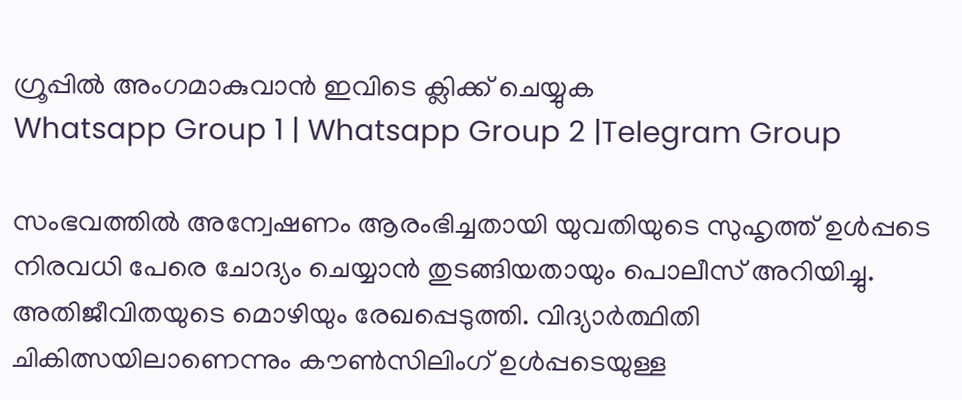ഗ്രൂപ്പിൽ അംഗമാകുവാൻ ഇവിടെ ക്ലിക്ക് ചെയ്യുക
Whatsapp Group 1 | Whatsapp Group 2 |Telegram Group

സംഭവത്തില്‍ അന്വേഷണം ആരംഭിച്ചതായി യുവതിയുടെ സുഹൃത്ത് ഉള്‍പ്പടെ നിരവധി പേരെ ചോദ്യം ചെയ്യാൻ തുടങ്ങിയതായും പൊലീസ് അറിയിച്ചു. അതിജീവിതയുടെ മൊഴിയും രേഖപ്പെടുത്തി. വിദ്യാർത്ഥിതി ചികിത്സയിലാണെന്നും കൗണ്‍സിലിംഗ് ഉള്‍പ്പടെയുള്ള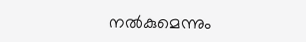നല്‍കുമെന്നും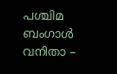പശ്ചിമ ബംഗാള്‍ വനിതാ –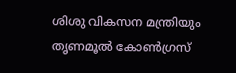ശിശു വികസന മന്ത്രിയും തൃണമൂല്‍ കോണ്‍ഗ്രസ്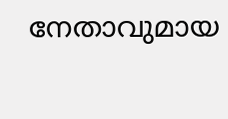നേതാവുമായ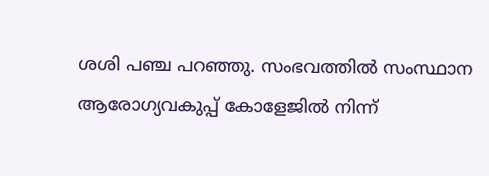ശശി പഞ്ച പറഞ്ഞു. സംഭവത്തില്‍ സംസ്ഥാന ആരോഗ്യവകുപ്പ് കോളേജില്‍ നിന്ന്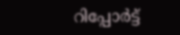റിപ്പോർട്ട്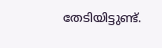തേടിയിട്ടുണ്ട്.